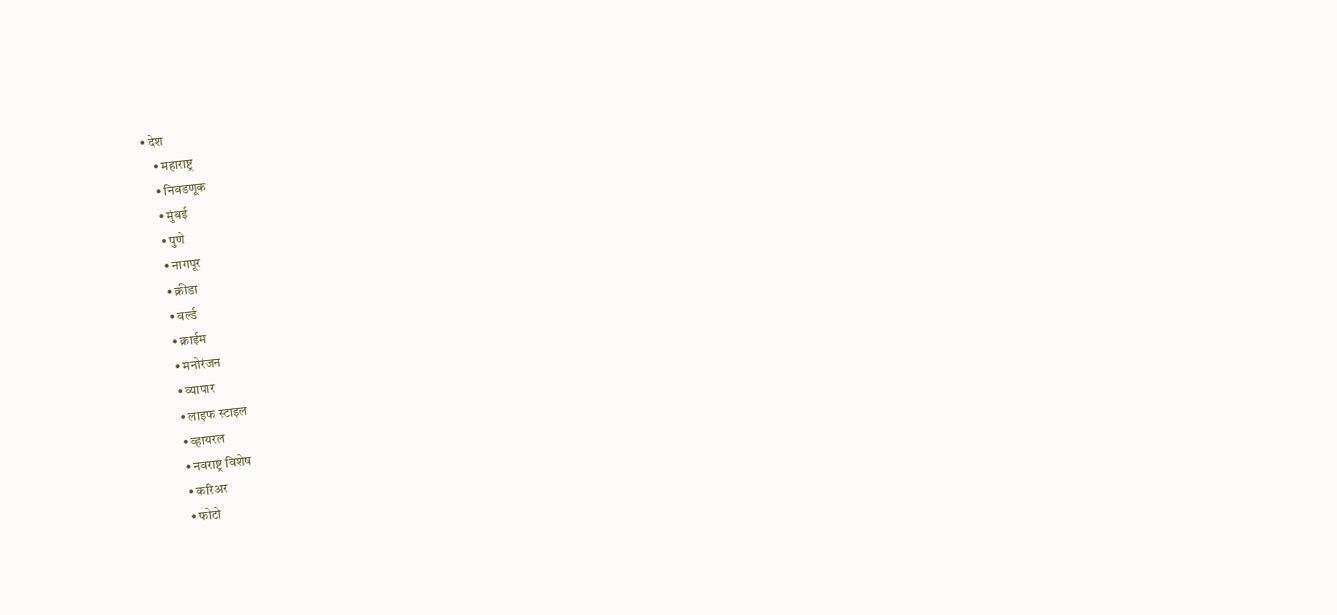• देश
    • महाराष्ट्र
    • निवडणूक
    • मुंबई
    • पुणे
    • नागपूर
    • क्रीडा
    • वर्ल्ड
    • क्राईम
    • मनोरंजन
    • व्यापार
    • लाइफ स्टाइल
    • व्हायरल
    • नवराष्ट्र विशेष
    • करिअर
    • फोटो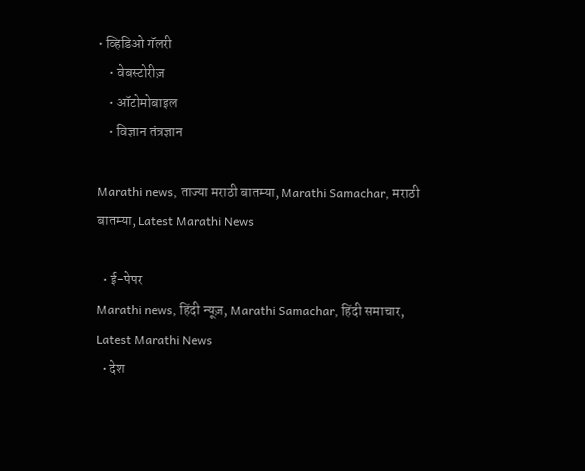• व्हिडिओ गॅलरी
    • वेबस्टोरीज़
    • ऑटोमोबाइल
    • विज्ञान तंत्रज्ञान

Marathi news, ताज्या मराठी बातम्या, Marathi Samachar, मराठी बातम्या, Latest Marathi News

  • ई-पेपर
Marathi news, हिंदी न्यूज़, Marathi Samachar, हिंदी समाचार, Latest Marathi News
  • देश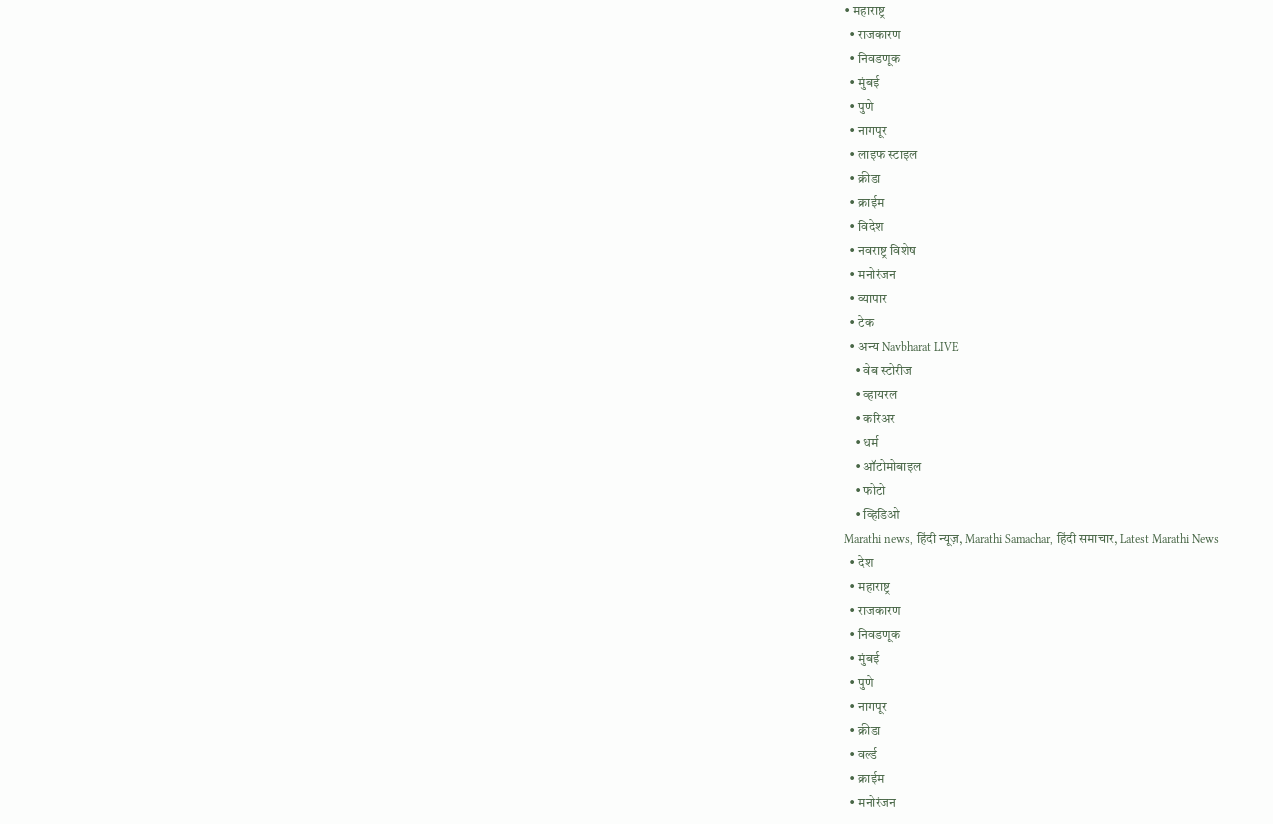• महाराष्ट्र
  • राजकारण
  • निवडणूक
  • मुंबई
  • पुणे
  • नागपूर
  • लाइफ स्टाइल
  • क्रीडा
  • क्राईम
  • विदेश
  • नवराष्ट्र विशेष
  • मनोरंजन
  • व्यापार
  • टेक
  • अन्य Navbharat LIVE
    • वेब स्टोरीज
    • व्हायरल
    • करिअर
    • धर्म
    • ऑटोमोबाइल
    • फोटो
    • व्हिडिओ
Marathi news, हिंदी न्यूज़, Marathi Samachar, हिंदी समाचार, Latest Marathi News
  • देश
  • महाराष्ट्र
  • राजकारण
  • निवडणूक
  • मुंबई
  • पुणे
  • नागपूर
  • क्रीडा
  • वर्ल्ड
  • क्राईम
  • मनोरंजन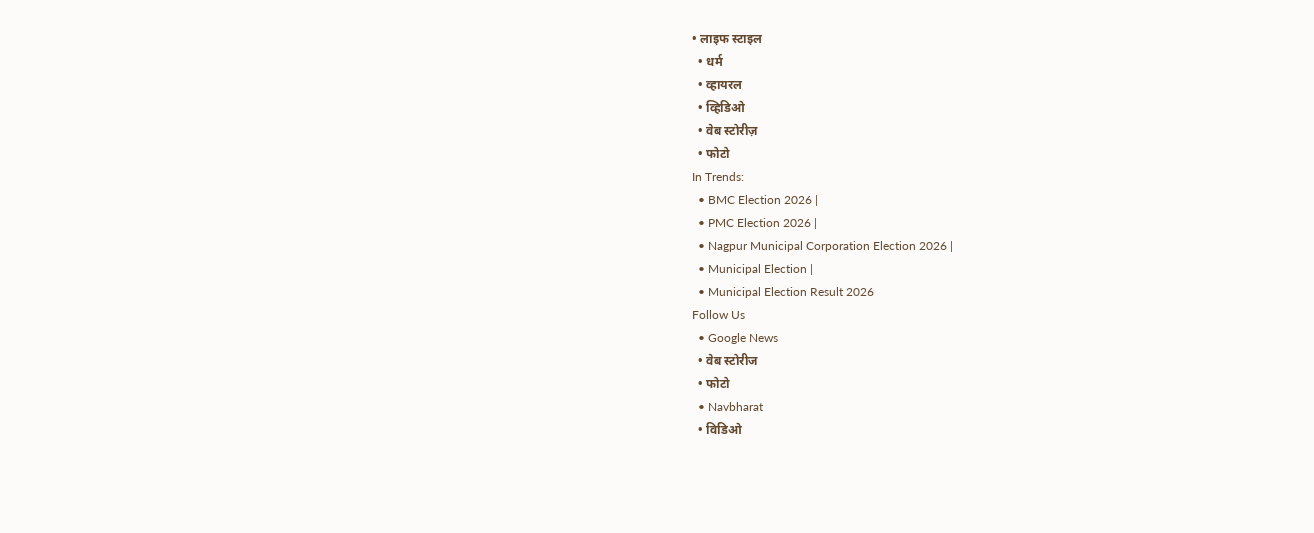• लाइफ स्टाइल
  • धर्म
  • व्हायरल
  • व्हिडिओ
  • वेब स्टोरीज़
  • फोटो
In Trends:
  • BMC Election 2026 |
  • PMC Election 2026 |
  • Nagpur Municipal Corporation Election 2026 |
  • Municipal Election |
  • Municipal Election Result 2026
Follow Us
  • Google News
  • वेब स्टोरीज
  • फोटो
  • Navbharat
  • विडिओ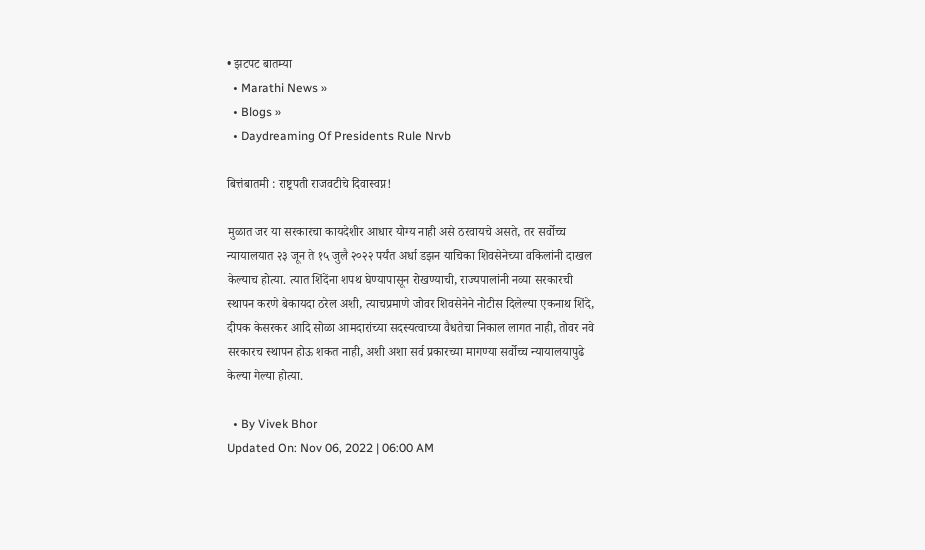• झटपट बातम्या
  • Marathi News »
  • Blogs »
  • Daydreaming Of Presidents Rule Nrvb

बित्तंबातमी : राष्ट्रपती राजवटीचे दिवास्वप्न!

मुळात जर या सरकारचा कायदेशीर आधार योग्य नाही असे ठरवायचे असते, तर सर्वोच्च न्यायालयात २३ जून ते १५ जुलै २०२२ पर्यंत अर्धा डझन याचिका शिवसेनेच्या वकिलांनी दाखल केल्याच होत्या. त्यात शिंदेंना शपथ घेण्यापासून रोखण्याची, राज्यपालांनी नव्या सरकारची स्थापन करणे बेकायदा ठरेल अशी, त्याचप्रमाणे जोवर शिवसेनेने नोटीस दिलेल्या एकनाथ शिंदे, दीपक केसरकर आदि सोळा आमदारांच्या सदस्यत्वाच्या वैधतेचा निकाल लागत नाही, तोवर नवे सरकारच स्थापन होऊ शकत नाही, अशी अशा सर्व प्रकारच्या मागण्या सर्वोच्च न्यायालयापुढे केल्या गेल्या होत्या.

  • By Vivek Bhor
Updated On: Nov 06, 2022 | 06:00 AM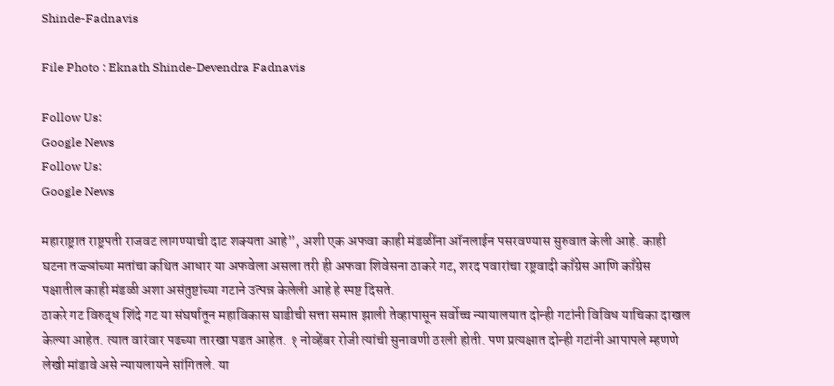Shinde-Fadnavis

File Photo : Eknath Shinde-Devendra Fadnavis

Follow Us:
Google News
Follow Us:
Google News

महाराष्ट्रात राष्ट्रपती राजवट लागण्याची दाट शक्यता आहे”, अशी एक अफवा काही मंडळींना ऑनलाईन पसरवण्यास सुरुवात केली आहे. काही घटना तज्ज्ञांच्या मतांचा कथित आधार या अफवेला असला तरी ही अफवा शिवेसना ठाकरे गट, शरद पवारांचा रष्ट्रवादी काँग्रेस आणि काँग्रेस पक्षातील काही मंडळी अशा असंतुष्टांच्या गटाने उत्पन्न केलेली आहे हे स्पष्ट दिसते.
ठाकरे गट विरुद्ध शिंदे गट या संघर्षातून महाविकास घाडीची सत्ता समाप्त झाली तेव्हापासून सर्वोच्च न्यायालयात दोन्ही गटांनी विविध याचिका दाखल केल्या आहेत. त्यात वारंवार पढच्या तारखा पडत आहेत. १ नोव्हेंबर रोजी त्यांची सुनावणी ठरली होती. पण प्रत्यक्षात दोन्ही गटांनी आपापले म्हणणे लेखी मांडावे असे न्यायलायने सांगितले. या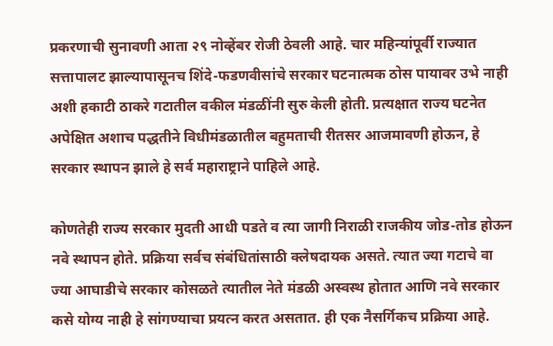प्रकरणाची सुनावणी आता २९ नोव्हेंबर रोजी ठेवली आहे. चार महिन्यांपूर्वी राज्यात सत्तापालट झाल्यापासूनच शिंदे-फडणवीसांचे सरकार घटनात्मक ठोस पायावर उभे नाही अशी हकाटी ठाकरे गटातील वकील मंडळींनी सुरु केली होती. प्रत्यक्षात राज्य घटनेत अपेक्षित अशाच पद्धतीने विधीमंडळातील बहुमताची रीतसर आजमावणी होऊन, हे सरकार स्थापन झाले हे सर्व महाराष्ट्राने पाहिले आहे.

कोणतेही राज्य सरकार मुदती आधी पडते व त्या जागी निराळी राजकीय जोड-तोड होऊन नवे स्थापन होते. प्रक्रिया सर्वच संबंधितांसाठी क्लेषदायक असते. त्यात ज्या गटाचे वा ज्या आघाडीचे सरकार कोसळते त्यातील नेते मंडळी अस्वस्थ होतात आणि नवे सरकार कसे योग्य नाही हे सांगण्याचा प्रयत्न करत असतात. ही एक नैसर्गिकच प्रक्रिया आहे.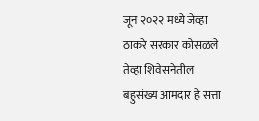जून २०२२ मध्ये जेव्हा ठाकरे सरकार कोसळले तेव्हा शिवेसनेतील बहुसंख्य आमदार हे सत्ता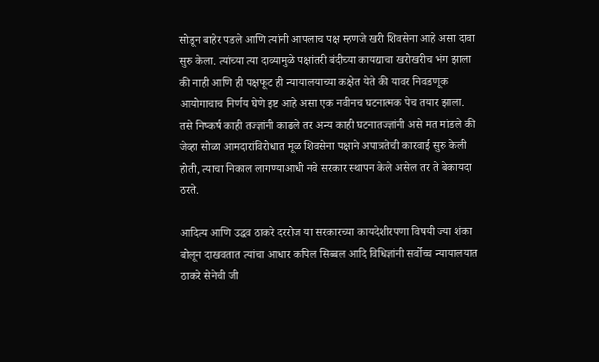सोडून बाहेर पडले आणि त्यांनी आपलाच पक्ष म्हणजे खरी शिवसेना आहे असा दावा सुरु केला. त्यांच्या त्या दाव्यामुळे पक्षांतरी बंदीच्या कायद्याचा खरोखरीच भंग झाला की नाही आणि ही पक्षफूट ही न्यायालयाच्या कक्षेत येते की यावर निवडणूक आयोगाचाच निर्णय घेणे इष्ट आहे असा एक नवीनच घटनात्मक पेच तयार झाला. तसे निष्कर्ष काही तज्ज्ञांनी काढले तर अन्य काही घटनातज्ज्ञांनी असे मत मांडले की जेव्हा सोळा आमदारांविरोधात मूळ शिवसेना पक्षाने अपात्रतेची कारवाई सुरु केली होती, त्याचा निकाल लागण्याआधी नवे सरकार स्थापन केले असेल तर ते बेकायदा ठरते.

आदित्य आणि उद्धव ठाकरे दररोज या सरकारच्या कायदेशीरपणा विषयी ज्या शंका बोलून दाखवतात त्यांचा आधार कपिल सिब्बल आदि विधिज्ञांनी सर्वोच्च न्यायालयात ठाकरे सेनेची जी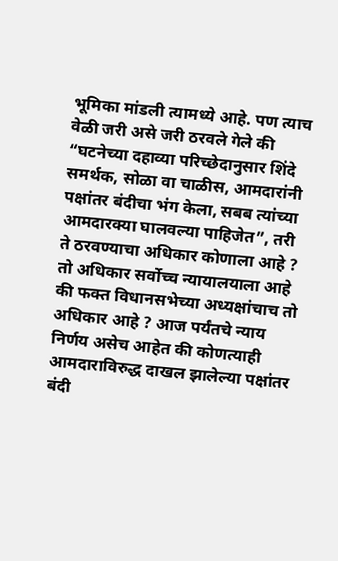भूमिका मांडली त्यामध्ये आहे. पण त्याच वेळी जरी असे जरी ठरवले गेले की “घटनेच्या दहाव्या परिच्छेदानुसार शिंदे समर्थक, सोळा वा चाळीस, आमदारांनी पक्षांतर बंदीचा भंग केला, सबब त्यांच्या आमदारक्या घालवल्या पाहिजेत”, तरी ते ठरवण्याचा अधिकार कोणाला आहे ? तो अधिकार सर्वोच्च न्यायालयाला आहे की फक्त विधानसभेच्या अध्यक्षांचाच तो अधिकार आहे ? आज पर्यंतचे न्याय निर्णय असेच आहेत की कोणत्याही आमदाराविरुद्ध दाखल झालेल्या पक्षांतर बंदी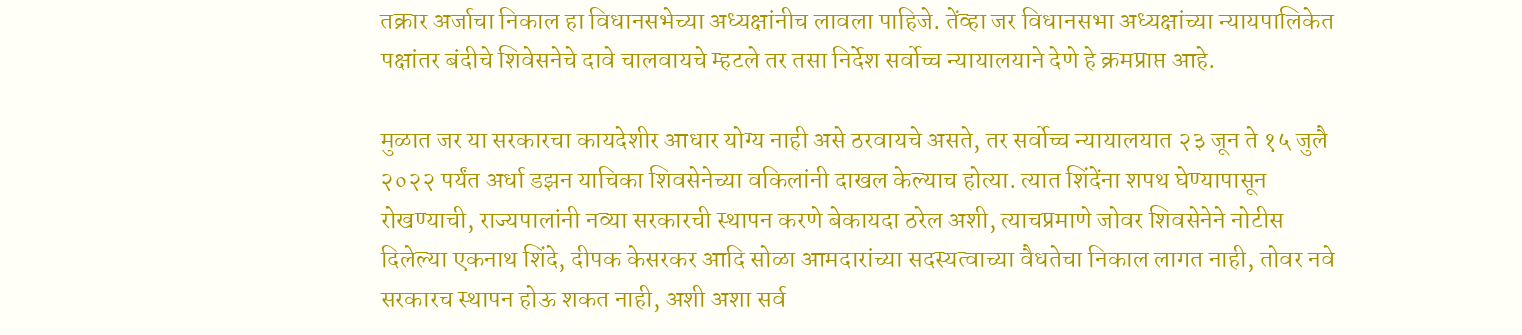तक्रार अर्जाचा निकाल हा विधानसभेच्या अध्यक्षांनीच लावला पाहिजे. तेंव्हा जर विधानसभा अध्यक्षांच्या न्यायपालिकेत पक्षांतर बंदीचे शिवेसनेचे दावे चालवायचे म्हटले तर तसा निर्देश सर्वोच्च न्यायालयाने देणे हे क्रमप्राप्त आहे.

मुळात जर या सरकारचा कायदेशीर आधार योग्य नाही असे ठरवायचे असते, तर सर्वोच्च न्यायालयात २३ जून ते १५ जुलै २०२२ पर्यंत अर्धा डझन याचिका शिवसेनेच्या वकिलांनी दाखल केल्याच होत्या. त्यात शिंदेंना शपथ घेण्यापासून रोखण्याची, राज्यपालांनी नव्या सरकारची स्थापन करणे बेकायदा ठरेल अशी, त्याचप्रमाणे जोवर शिवसेनेने नोटीस दिलेल्या एकनाथ शिंदे, दीपक केसरकर आदि सोळा आमदारांच्या सदस्यत्वाच्या वैधतेचा निकाल लागत नाही, तोवर नवे सरकारच स्थापन होऊ शकत नाही, अशी अशा सर्व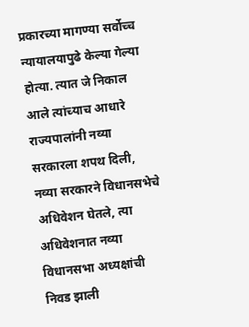प्रकारच्या मागण्या सर्वोच्च न्यायालयापुढे केल्या गेल्या होत्या. त्यात जे निकाल आले त्यांच्याच आधारे राज्यपालांनी नव्या सरकारला शपथ दिली, नव्या सरकारने विधानसभेचे अधिवेशन घेतले, त्या अधिवेशनात नव्या विधानसभा अध्यक्षांची निवड झाली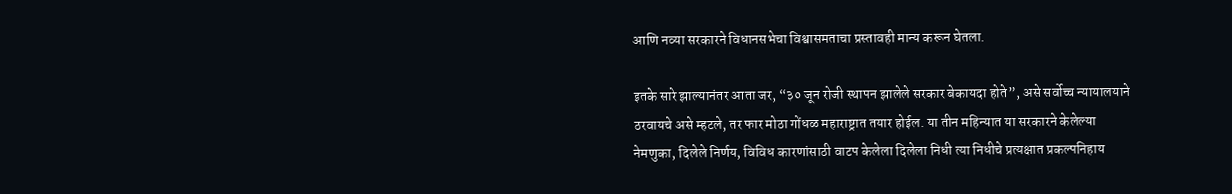आणि नव्या सरकारने विधानसभेचा विश्वासमताचा प्रस्तावही मान्य करून घेतला.

इतके सारे झाल्यानंतर आता जर, “३० जून रोजी स्थापन झालेले सरकार बेकायदा होते”, असे सर्वोच्च न्यायालयाने ठरवायचे असे म्हटले, तर फार मोठा गोंधळ महाराष्ट्रात तयार होईल. या तीन महिन्यात या सरकारने केलेल्या नेमणुका, दिलेले निर्णय, विविध कारणांसाठी वाटप केलेला दिलेला निधी त्या निधीचे प्रत्यक्षात प्रकल्पनिहाय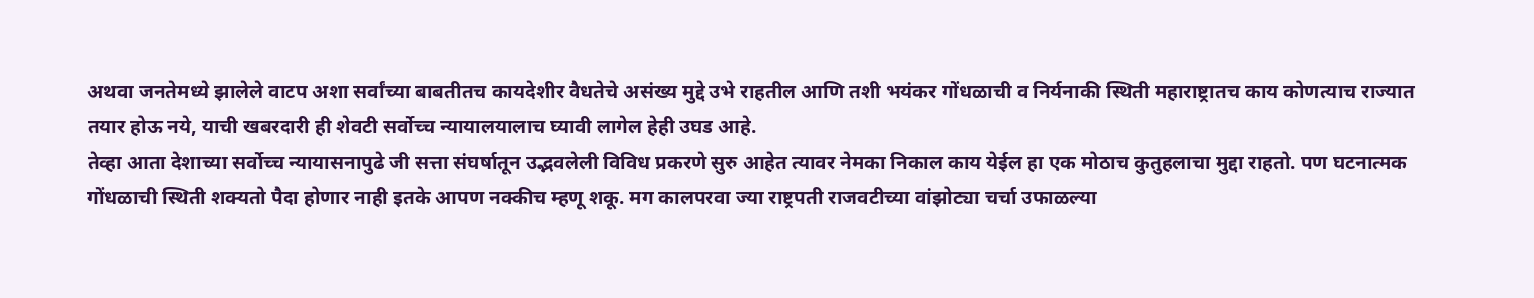अथवा जनतेमध्ये झालेले वाटप अशा सर्वांच्या बाबतीतच कायदेशीर वैधतेचे असंख्य मुद्दे उभे राहतील आणि तशी भयंकर गोंधळाची व निर्यनाकी स्थिती महाराष्ट्रातच काय कोणत्याच राज्यात तयार होऊ नये, याची खबरदारी ही शेवटी सर्वोच्च न्यायालयालाच घ्यावी लागेल हेही उघड आहे.
तेव्हा आता देशाच्या सर्वोच्च न्यायासनापुढे जी सत्ता संघर्षातून उद्भवलेली विविध प्रकरणे सुरु आहेत त्यावर नेमका निकाल काय येईल हा एक मोठाच कुतुहलाचा मुद्दा राहतो. पण घटनात्मक गोंधळाची स्थिती शक्यतो पैदा होणार नाही इतके आपण नक्कीच म्हणू शकू. मग कालपरवा ज्या राष्ट्रपती राजवटीच्या वांझोट्या चर्चा उफाळल्या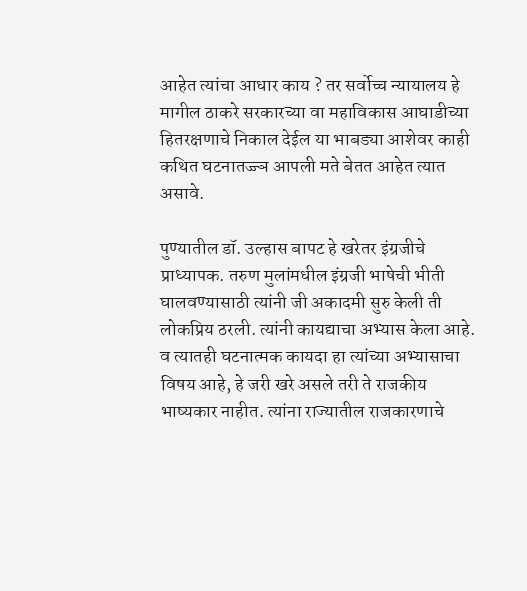आहेत त्यांचा आधार काय ? तर सर्वोच्च न्यायालय हे मागील ठाकरे सरकारच्या वा महाविकास आघाडीच्या हितरक्षणाचे निकाल देईल या भाबड्या आशेवर काही कथित घटनातज्ज्ञ आपली मते बेतत आहेत त्यात असावे.

पुण्यातील डॉ. उल्हास बापट हे खरेतर इंग्रजीचे प्राध्यापक. तरुण मुलांमधील इंग्रजी भाषेची भीती घालवण्यासाठी त्यांनी जी अकादमी सुरु केली ती लोकप्रिय ठरली. त्यांनी कायद्याचा अभ्यास केला आहे. व त्यातही घटनात्मक कायदा हा त्यांच्या अभ्यासाचा विषय आहे, हे जरी खरे असले तरी ते राजकीय भाष्यकार नाहीत. त्यांना राज्यातील राजकारणाचे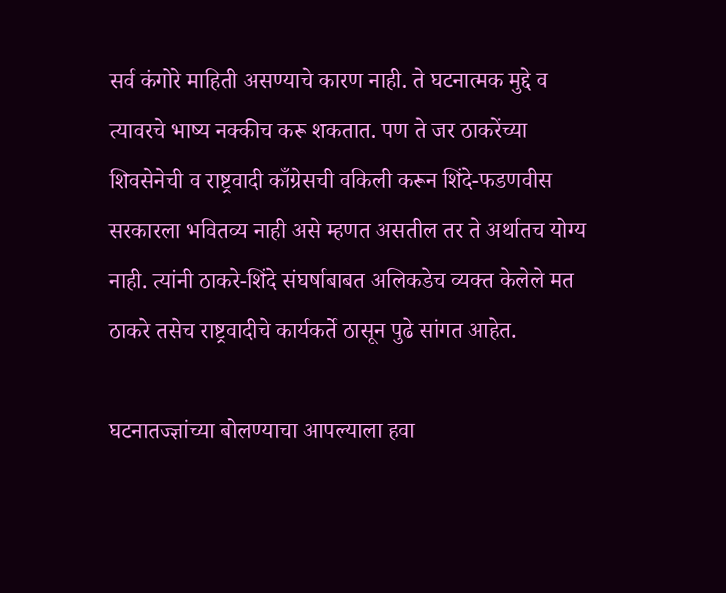सर्व कंगोरे माहिती असण्याचे कारण नाही. ते घटनात्मक मुद्दे व त्यावरचे भाष्य नक्कीच करू शकतात. पण ते जर ठाकरेंच्या शिवसेनेची व राष्ट्रवादी काँग्रेसची वकिली करून शिंदे-फडणवीस सरकारला भवितव्य नाही असे म्हणत असतील तर ते अर्थातच योग्य नाही. त्यांनी ठाकरे-शिंदे संघर्षाबाबत अलिकडेच व्यक्त केलेले मत ठाकरे तसेच राष्ट्रवादीचे कार्यकर्ते ठासून पुढे सांगत आहेत.

घटनातज्ज्ञांच्या बोलण्याचा आपल्याला हवा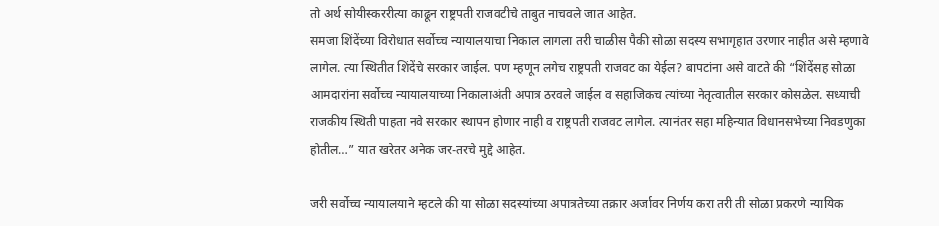तो अर्थ सोयीस्कररीत्या काढून राष्ट्रपती राजवटीचे ताबुत नाचवले जात आहेत.
समजा शिंदेंच्या विरोधात सर्वोच्च न्यायालयाचा निकाल लागला तरी चाळीस पैकी सोळा सदस्य सभागृहात उरणार नाहीत असे म्हणावे लागेल. त्या स्थितीत शिंदेंचे सरकार जाईल. पण म्हणून लगेच राष्ट्रपती राजवट का येईल? बापटांना असे वाटते की “शिंदेंसह सोळा आमदारांना सर्वोच्च न्यायालयाच्या निकालाअंती अपात्र ठरवले जाईल व सहाजिकच त्यांच्या नेतृत्वातील सरकार कोसळेल. सध्याची राजकीय स्थिती पाहता नवे सरकार स्थापन होणार नाही व राष्ट्रपती राजवट लागेल. त्यानंतर सहा महिन्यात विधानसभेच्या निवडणुका होतील…” यात खरेतर अनेक जर-तरचे मुद्दे आहेत.

जरी सर्वोच्च न्यायालयाने म्हटले की या सोळा सदस्यांच्या अपात्रतेच्या तक्रार अर्जावर निर्णय करा तरी ती सोळा प्रकरणे न्यायिक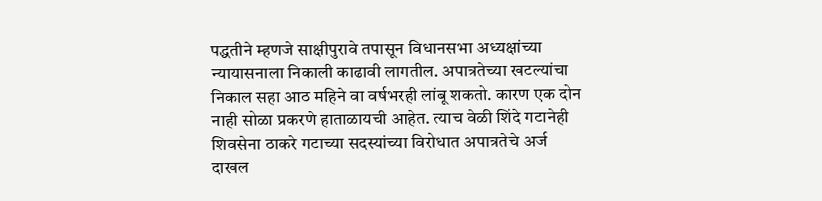पद्धतीने म्हणजे साक्षीपुरावे तपासून विधानसभा अध्यक्षांच्या न्यायासनाला निकाली काढावी लागतील. अपात्रतेच्या खटल्यांचा निकाल सहा आठ महिने वा वर्षभरही लांबू शकतो. कारण एक दोन नाही सोळा प्रकरणे हाताळायची आहेत. त्याच वेळी शिंदे गटानेही शिवसेना ठाकरे गटाच्या सदस्यांच्या विरोधात अपात्रतेचे अर्ज दाखल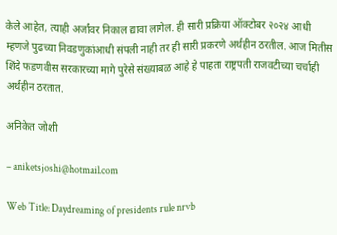केले आहेत, त्याही अर्जांवर निकाल द्यावा लागेल. ही सारी प्रक्रिया ऑक्टोबर २०२४ आधी म्हणजे पुढच्या निवडणुकांआधी संपली नाही तर ही सारी प्रकरणे अर्थहीन ठरतील. आज मितीस शिंदे फडणवीस सरकारच्या मागे पुरेसे संख्याबळ आहे हे पाहता राष्ट्रपती राजवटीच्या चर्चाही अर्थहीन ठरतात.

अनिकेत जोशी

– aniketsjoshi@hotmail.com

Web Title: Daydreaming of presidents rule nrvb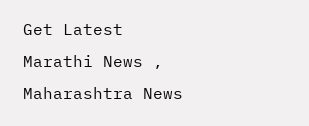Get Latest  Marathi News ,  Maharashtra News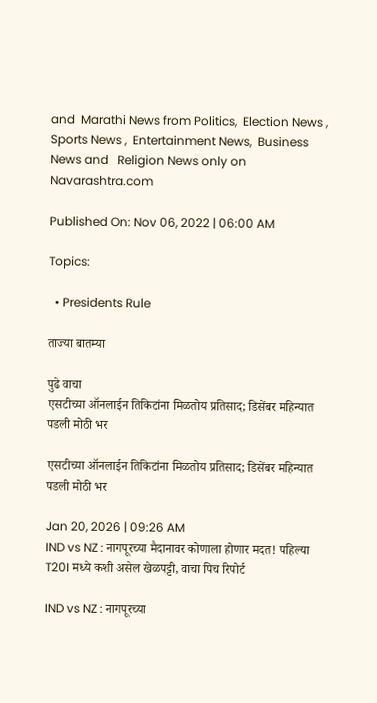and  Marathi News from Politics,  Election News ,  Sports News ,  Entertainment News,  Business News and   Religion News only on Navarashtra.com

Published On: Nov 06, 2022 | 06:00 AM

Topics:

  • Presidents Rule

ताज्या बातम्या

पुढे वाचा
एसटीच्या ऑनलाईन तिकिटांना मिळतोय प्रतिसाद; डिसेंबर महिन्यात पडली मोठी भर

एसटीच्या ऑनलाईन तिकिटांना मिळतोय प्रतिसाद; डिसेंबर महिन्यात पडली मोठी भर

Jan 20, 2026 | 09:26 AM
IND vs NZ : नागपूरच्या मैदानावर कोणाला होणार मदत! पहिल्या T20I मध्ये कशी असेल खेळपट्टी, वाचा पिच रिपोर्ट

IND vs NZ : नागपूरच्या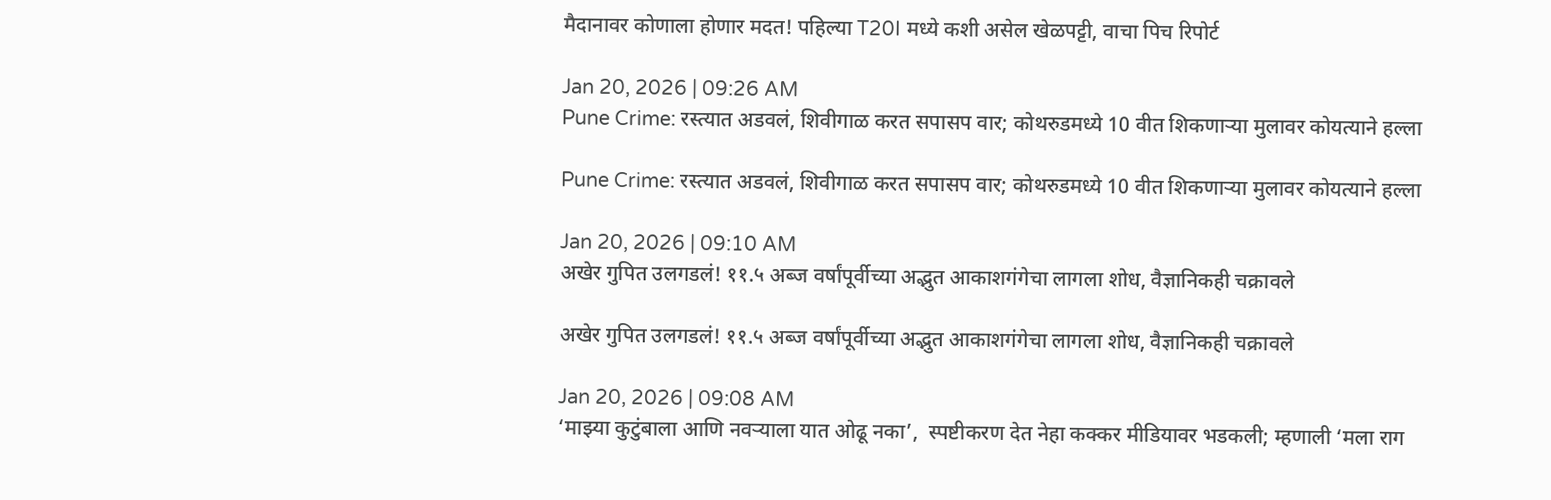मैदानावर कोणाला होणार मदत! पहिल्या T20I मध्ये कशी असेल खेळपट्टी, वाचा पिच रिपोर्ट

Jan 20, 2026 | 09:26 AM
Pune Crime: रस्त्यात अडवलं, शिवीगाळ करत सपासप वार; कोथरुडमध्ये 10 वीत शिकणाऱ्या मुलावर कोयत्याने हल्ला

Pune Crime: रस्त्यात अडवलं, शिवीगाळ करत सपासप वार; कोथरुडमध्ये 10 वीत शिकणाऱ्या मुलावर कोयत्याने हल्ला

Jan 20, 2026 | 09:10 AM
अखेर गुपित उलगडलं! ११.५ अब्ज वर्षांपूर्वीच्या अद्भुत आकाशगंगेचा लागला शोध, वैज्ञानिकही चक्रावले

अखेर गुपित उलगडलं! ११.५ अब्ज वर्षांपूर्वीच्या अद्भुत आकाशगंगेचा लागला शोध, वैज्ञानिकही चक्रावले

Jan 20, 2026 | 09:08 AM
‘माझ्या कुटुंबाला आणि नवऱ्याला यात ओढू नका’,  स्पष्टीकरण देत नेहा कक्कर मीडियावर भडकली; म्हणाली ‘मला राग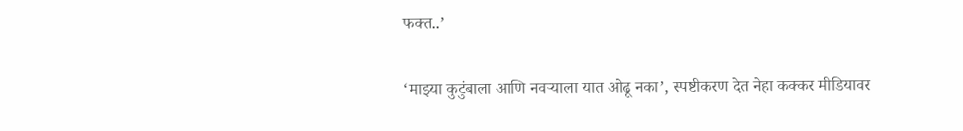फक्त..’

‘माझ्या कुटुंबाला आणि नवऱ्याला यात ओढू नका’, स्पष्टीकरण देत नेहा कक्कर मीडियावर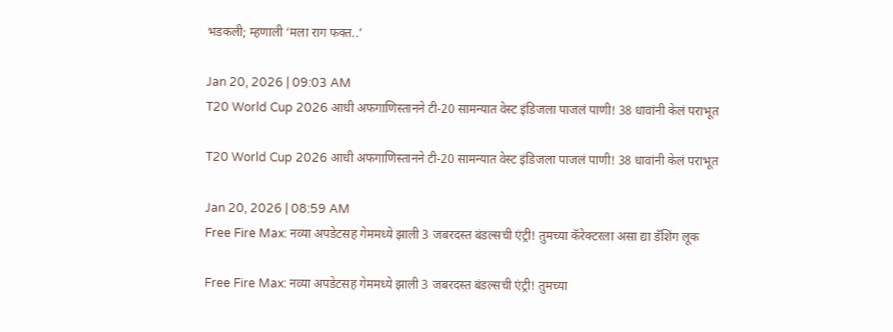भडकली; म्हणाली ‘मला राग फक्त..’

Jan 20, 2026 | 09:03 AM
T20 World Cup 2026 आधी अफगाणिस्तानने टी-20 सामन्यात वेस्ट इंडिजला पाजलं पाणी! 38 धावांनी केलं पराभूत

T20 World Cup 2026 आधी अफगाणिस्तानने टी-20 सामन्यात वेस्ट इंडिजला पाजलं पाणी! 38 धावांनी केलं पराभूत

Jan 20, 2026 | 08:59 AM
Free Fire Max: नव्या अपडेटसह गेममध्ये झाली 3 जबरदस्त बंडल्सची एंट्री! तुमच्या कॅरेक्टरला असा द्या डॅशिंग लूक

Free Fire Max: नव्या अपडेटसह गेममध्ये झाली 3 जबरदस्त बंडल्सची एंट्री! तुमच्या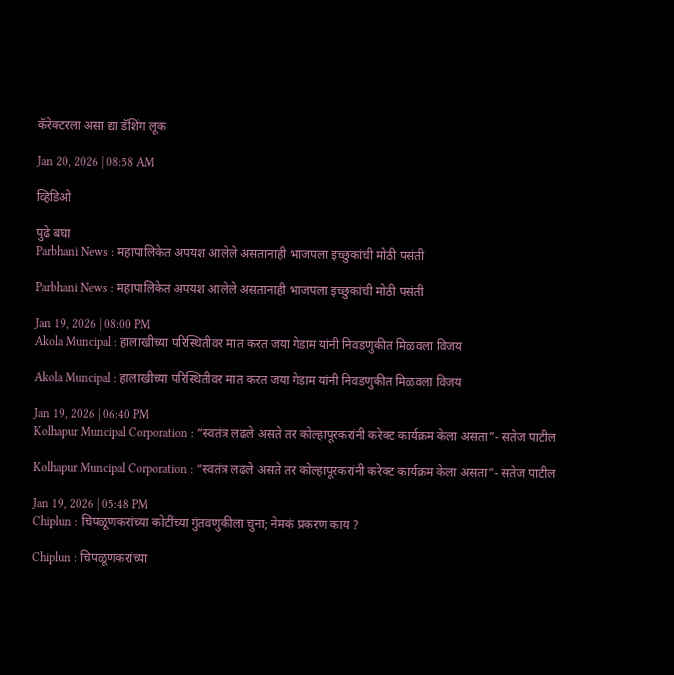कॅरेक्टरला असा द्या डॅशिंग लूक

Jan 20, 2026 | 08:58 AM

व्हिडिओ

पुढे बघा
Parbhani News : महापालिकेत अपयश आलेले असतानाही भाजपला इच्छुकांची मोठी पसंती

Parbhani News : महापालिकेत अपयश आलेले असतानाही भाजपला इच्छुकांची मोठी पसंती

Jan 19, 2026 | 08:00 PM
Akola Muncipal : हालाखीच्या परिस्थितीवर मात करत जया गेडाम यांनी निवडणुकीत मिळवला विजय

Akola Muncipal : हालाखीच्या परिस्थितीवर मात करत जया गेडाम यांनी निवडणुकीत मिळवला विजय

Jan 19, 2026 | 06:40 PM
Kolhapur Muncipal Corporation : “स्वतंत्र लढले असते तर कोल्हापूरकरांनी करेक्ट कार्यक्रम केला असता”- सतेज पाटील

Kolhapur Muncipal Corporation : “स्वतंत्र लढले असते तर कोल्हापूरकरांनी करेक्ट कार्यक्रम केला असता”- सतेज पाटील

Jan 19, 2026 | 05:48 PM
Chiplun : चिपळूणकरांच्या कोटींच्या गुंतवणुकीला चुना; नेमकं प्रकरण काय ?

Chiplun : चिपळूणकरांच्या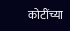कोटींच्या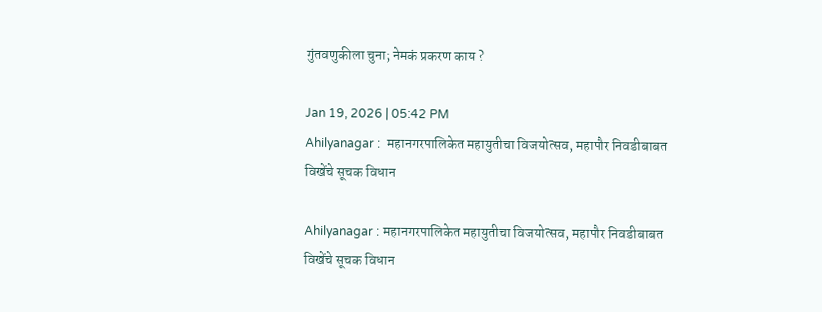गुंतवणुकीला चुना; नेमकं प्रकरण काय ?

Jan 19, 2026 | 05:42 PM
Ahilyanagar :  महानगरपालिकेत महायुतीचा विजयोत्सव, महापौर निवडीबाबत विखेंचे सूचक विधान

Ahilyanagar : महानगरपालिकेत महायुतीचा विजयोत्सव, महापौर निवडीबाबत विखेंचे सूचक विधान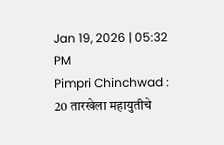Jan 19, 2026 | 05:32 PM
Pimpri Chinchwad : 20 तारखेला महायुतीचे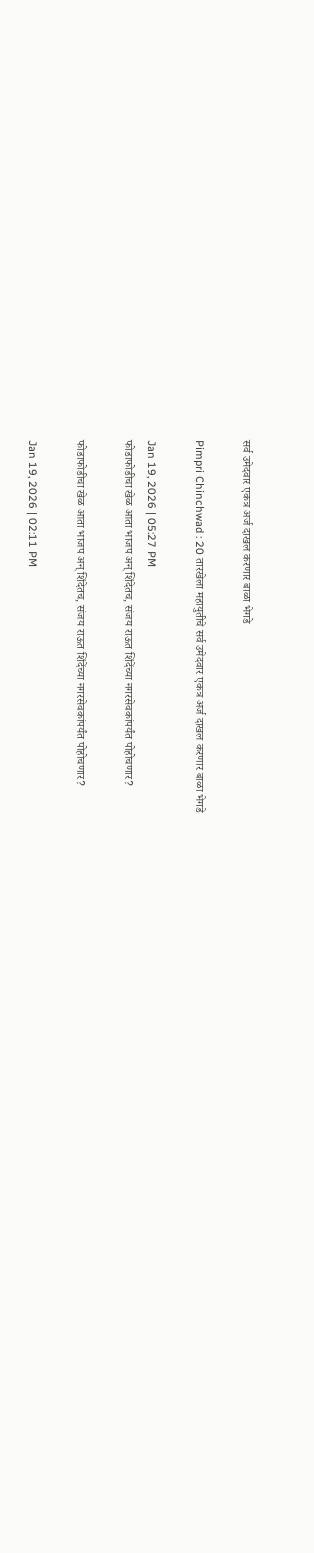सर्व उमेदवार एकत्र अर्ज दाखल करणार बाळा भेगडे

Pimpri Chinchwad : 20 तारखेला महायुतीचे सर्व उमेदवार एकत्र अर्ज दाखल करणार बाळा भेगडे

Jan 19, 2026 | 05:27 PM
फोडाफोडीचा खेळ आता भाजप अन् शिंदेतच, संजय राऊत शिंदेंच्या नगरसेवकांपर्यंत पोहोचणार?

फोडाफोडीचा खेळ आता भाजप अन् शिंदेतच, संजय राऊत शिंदेंच्या नगरसेवकांपर्यंत पोहोचणार?

Jan 19, 2026 | 02:11 PM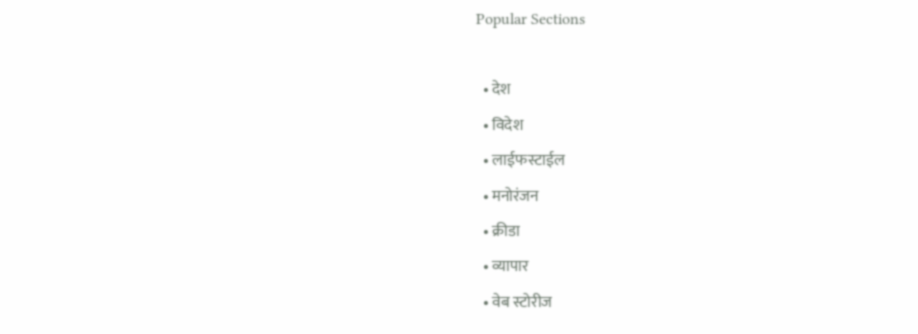Popular Sections

  • देश
  • विदेश
  • लाईफस्टाईल
  • मनोरंजन
  • क्रीडा
  • व्यापार
  • वेब स्टोरीज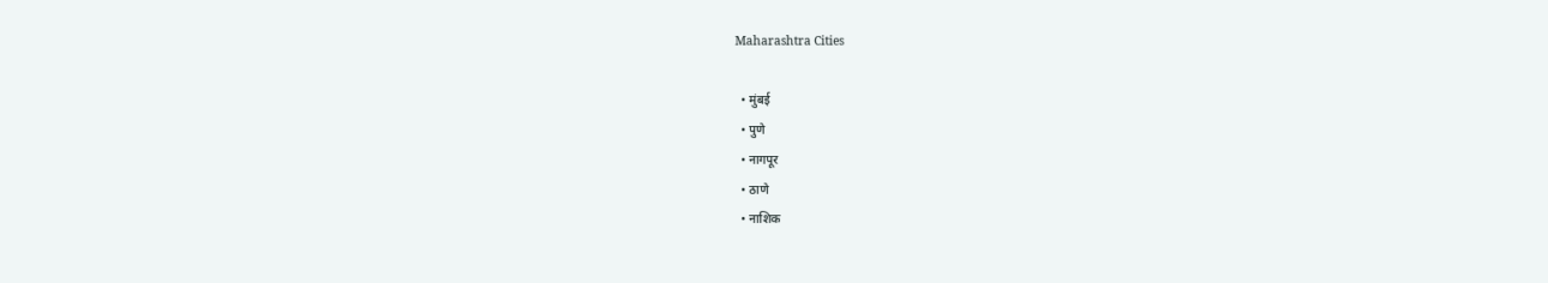Maharashtra Cities

  • मुंबई
  • पुणे
  • नागपूर
  • ठाणे
  • नाशिक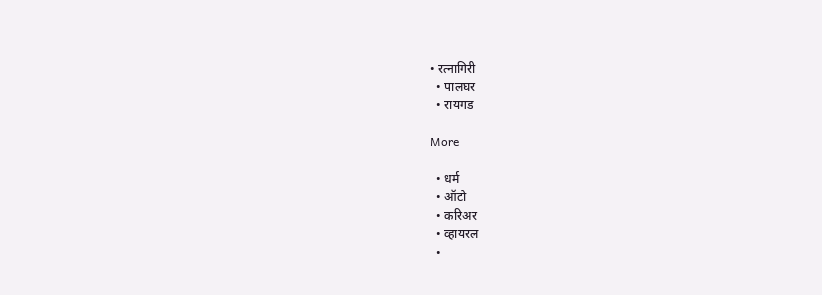• रत्नागिरी
  • पालघर
  • रायगड

More

  • धर्म
  • ऑटो
  • करिअर
  • व्हायरल
  •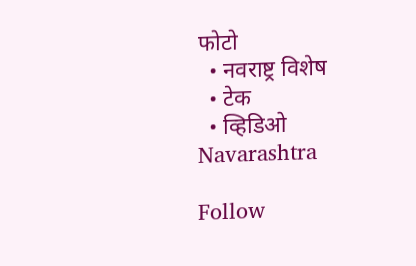फोटो
  • नवराष्ट्र विशेष
  • टेक
  • व्हिडिओ
Navarashtra

Follow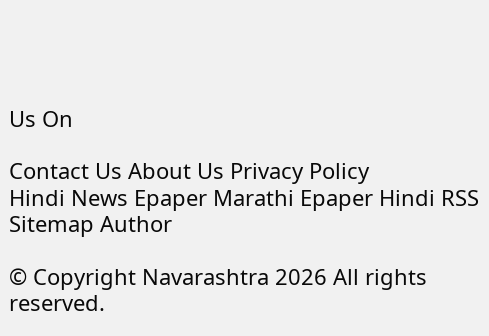Us On

Contact Us About Us Privacy Policy
Hindi News Epaper Marathi Epaper Hindi RSS Sitemap Author

© Copyright Navarashtra 2026 All rights reserved.